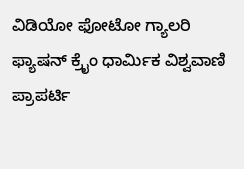ವಿಡಿಯೋ ಫೋಟೋ ಗ್ಯಾಲರಿ ಫ್ಯಾಷನ್ ಕ್ರೈಂ ಧಾರ್ಮಿಕ ವಿಶ್ವವಾಣಿ ಪ್ರಾಪರ್ಟಿ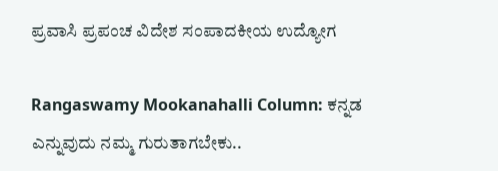ಪ್ರವಾಸಿ ಪ್ರಪಂಚ ವಿದೇಶ ಸಂಪಾದಕೀಯ ಉದ್ಯೋಗ

Rangaswamy Mookanahalli Column: ಕನ್ನಡ ಎನ್ನುವುದು ನಮ್ಮ ಗುರುತಾಗಬೇಕು..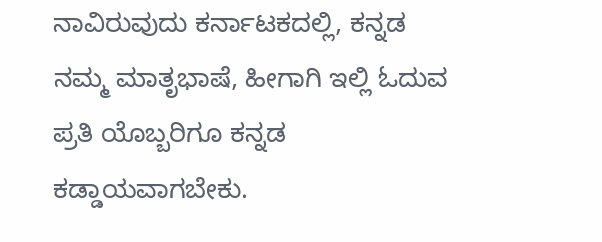ನಾವಿರುವುದು ಕರ್ನಾಟಕದಲ್ಲಿ, ಕನ್ನಡ ನಮ್ಮ ಮಾತೃಭಾಷೆ, ಹೀಗಾಗಿ ಇಲ್ಲಿ ಓದುವ ಪ್ರತಿ ಯೊಬ್ಬರಿಗೂ ಕನ್ನಡ ಕಡ್ಡಾಯವಾಗಬೇಕು.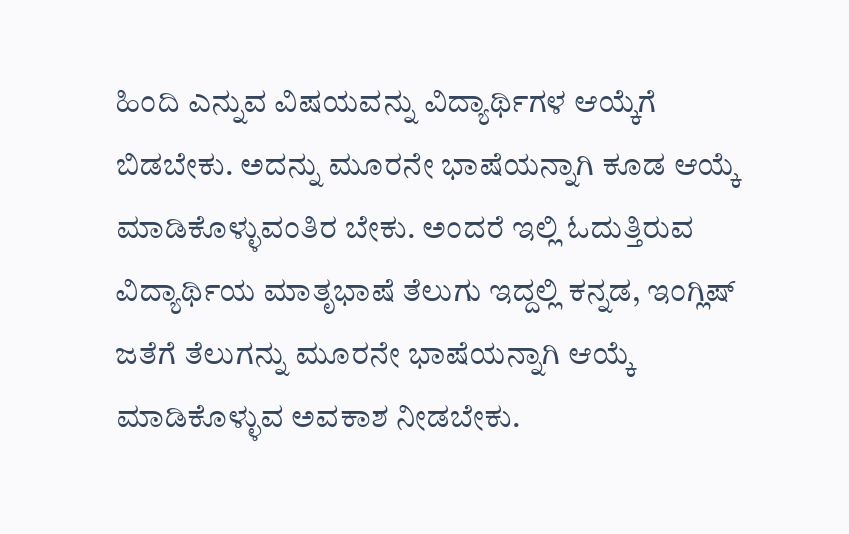ಹಿಂದಿ ಎನ್ನುವ ವಿಷಯವನ್ನು ವಿದ್ಯಾರ್ಥಿಗಳ ಆಯ್ಕೆಗೆ ಬಿಡಬೇಕು. ಅದನ್ನು ಮೂರನೇ ಭಾಷೆಯನ್ನಾಗಿ ಕೂಡ ಆಯ್ಕೆ ಮಾಡಿಕೊಳ್ಳುವಂತಿರ ಬೇಕು. ಅಂದರೆ ಇಲ್ಲಿ ಓದುತ್ತಿರುವ ವಿದ್ಯಾರ್ಥಿಯ ಮಾತೃಭಾಷೆ ತೆಲುಗು ಇದ್ದಲ್ಲಿ ಕನ್ನಡ, ಇಂಗ್ಲಿಷ್ ಜತೆಗೆ ತೆಲುಗನ್ನು ಮೂರನೇ ಭಾಷೆಯನ್ನಾಗಿ ಆಯ್ಕೆ ಮಾಡಿಕೊಳ್ಳುವ ಅವಕಾಶ ನೀಡಬೇಕು.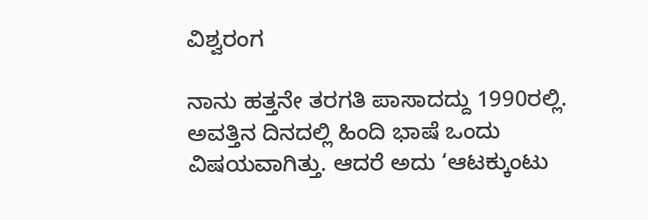ವಿಶ್ವರಂಗ

ನಾನು ಹತ್ತನೇ ತರಗತಿ ಪಾಸಾದದ್ದು 1990ರಲ್ಲಿ. ಅವತ್ತಿನ ದಿನದಲ್ಲಿ ಹಿಂದಿ ಭಾಷೆ ಒಂದು ವಿಷಯವಾಗಿತ್ತು. ಆದರೆ ಅದು ‘ಆಟಕ್ಕುಂಟು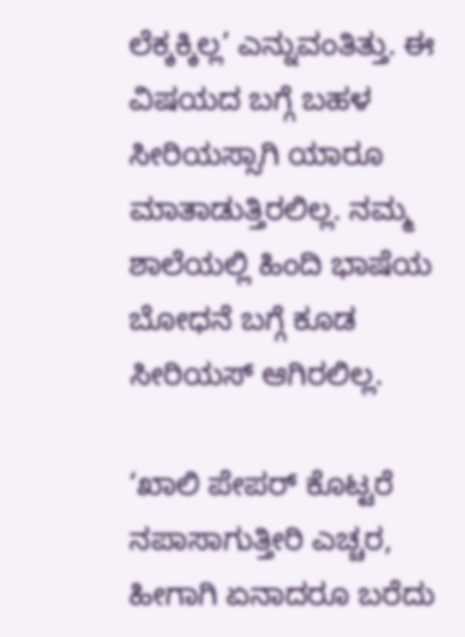ಲೆಕ್ಕಕ್ಕಿಲ್ಲ’ ಎನ್ನುವಂತಿತ್ತು. ಈ ವಿಷಯದ ಬಗ್ಗೆ ಬಹಳ ಸೀರಿಯಸ್ಸಾಗಿ ಯಾರೂ ಮಾತಾಡುತ್ತಿರಲಿಲ್ಲ. ನಮ್ಮ ಶಾಲೆಯಲ್ಲಿ ಹಿಂದಿ ಭಾಷೆಯ ಬೋಧನೆ ಬಗ್ಗೆ ಕೂಡ ಸೀರಿಯಸ್ ಆಗಿರಲಿಲ್ಲ.

‘ಖಾಲಿ ಪೇಪರ್ ಕೊಟ್ಟರೆ ನಪಾಸಾಗುತ್ತೀರಿ ಎಚ್ಚರ, ಹೀಗಾಗಿ ಏನಾದರೂ ಬರೆದು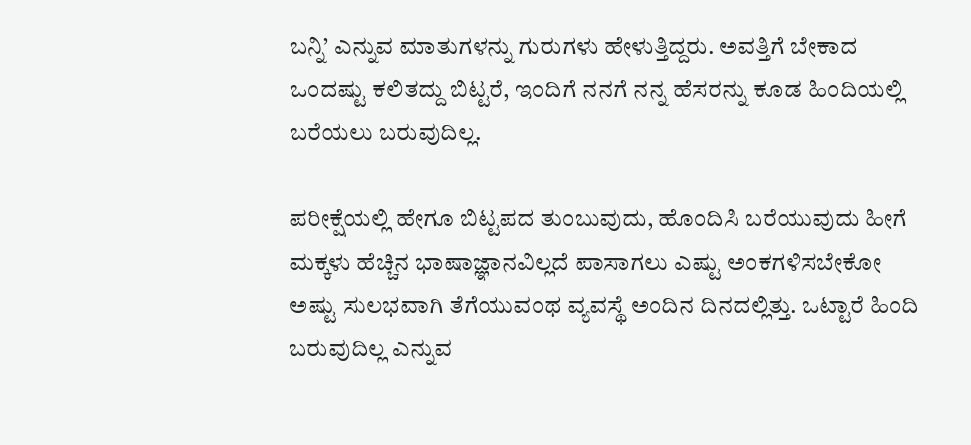ಬನ್ನಿ’ ಎನ್ನುವ ಮಾತುಗಳನ್ನು ಗುರುಗಳು ಹೇಳುತ್ತಿದ್ದರು. ಅವತ್ತಿಗೆ ಬೇಕಾದ ಒಂದಷ್ಟು ಕಲಿತದ್ದು ಬಿಟ್ಟರೆ, ಇಂದಿಗೆ ನನಗೆ ನನ್ನ ಹೆಸರನ್ನು ಕೂಡ ಹಿಂದಿಯಲ್ಲಿ ಬರೆಯಲು ಬರುವುದಿಲ್ಲ.

ಪರೀಕ್ಷೆಯಲ್ಲಿ ಹೇಗೂ ಬಿಟ್ಟಪದ ತುಂಬುವುದು, ಹೊಂದಿಸಿ ಬರೆಯುವುದು ಹೀಗೆ ಮಕ್ಕಳು ಹೆಚ್ಚಿನ ಭಾಷಾಜ್ಞಾನವಿಲ್ಲದೆ ಪಾಸಾಗಲು ಎಷ್ಟು ಅಂಕಗಳಿಸಬೇಕೋ ಅಷ್ಟು ಸುಲಭವಾಗಿ ತೆಗೆಯುವಂಥ ವ್ಯವಸ್ಥೆ ಅಂದಿನ ದಿನದಲ್ಲಿತ್ತು. ಒಟ್ಟಾರೆ ಹಿಂದಿ ಬರುವುದಿಲ್ಲ ಎನ್ನುವ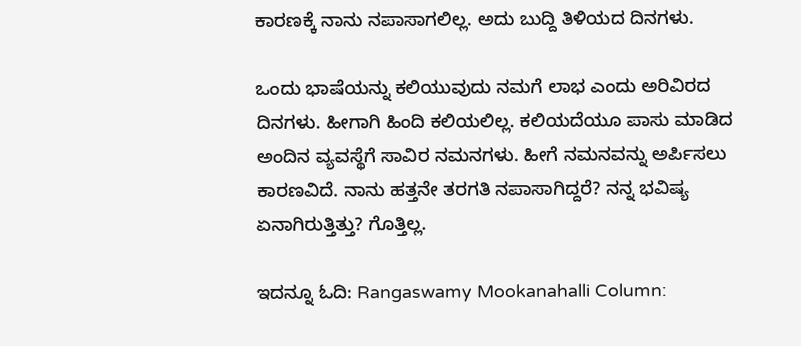ಕಾರಣಕ್ಕೆ ನಾನು ನಪಾಸಾಗಲಿಲ್ಲ. ಅದು ಬುದ್ದಿ ತಿಳಿಯದ ದಿನಗಳು.

ಒಂದು ಭಾಷೆಯನ್ನು ಕಲಿಯುವುದು ನಮಗೆ ಲಾಭ ಎಂದು ಅರಿವಿರದ ದಿನಗಳು. ಹೀಗಾಗಿ ಹಿಂದಿ ಕಲಿಯಲಿಲ್ಲ. ಕಲಿಯದೆಯೂ ಪಾಸು ಮಾಡಿದ ಅಂದಿನ ವ್ಯವಸ್ಥೆಗೆ ಸಾವಿರ ನಮನಗಳು. ಹೀಗೆ ನಮನವನ್ನು ಅರ್ಪಿಸಲು ಕಾರಣವಿದೆ. ನಾನು ಹತ್ತನೇ ತರಗತಿ ನಪಾಸಾಗಿದ್ದರೆ? ನನ್ನ ಭವಿಷ್ಯ ಏನಾಗಿರುತ್ತಿತ್ತು? ಗೊತ್ತಿಲ್ಲ.

ಇದನ್ನೂ ಓದಿ: Rangaswamy Mookanahalli Column: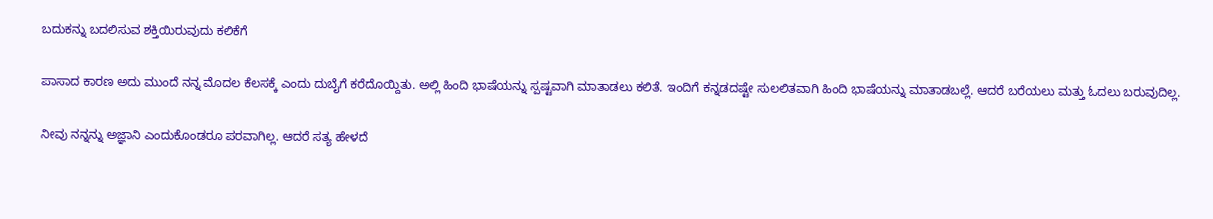ಬದುಕನ್ನು ಬದಲಿಸುವ ಶಕ್ತಿಯಿರುವುದು ಕಲಿಕೆಗೆ

ಪಾಸಾದ ಕಾರಣ ಅದು ಮುಂದೆ ನನ್ನ ಮೊದಲ ಕೆಲಸಕ್ಕೆ ಎಂದು ದುಬೈಗೆ ಕರೆದೊಯ್ದಿತು. ಅಲ್ಲಿ ಹಿಂದಿ ಭಾಷೆಯನ್ನು ಸ್ಪಷ್ಟವಾಗಿ ಮಾತಾಡಲು ಕಲಿತೆ. ಇಂದಿಗೆ ಕನ್ನಡದಷ್ಟೇ ಸುಲಲಿತವಾಗಿ ಹಿಂದಿ ಭಾಷೆಯನ್ನು ಮಾತಾಡಬಲ್ಲೆ. ಆದರೆ ಬರೆಯಲು ಮತ್ತು ಓದಲು ಬರುವುದಿಲ್ಲ.

ನೀವು ನನ್ನನ್ನು ಅಜ್ಞಾನಿ ಎಂದುಕೊಂಡರೂ ಪರವಾಗಿಲ್ಲ. ಆದರೆ ಸತ್ಯ ಹೇಳದೆ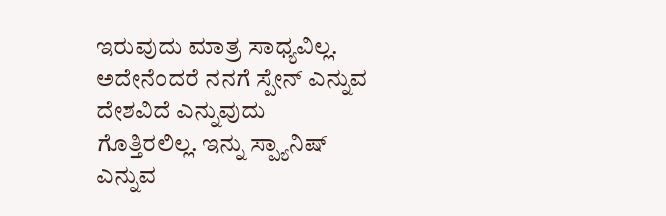ಇರುವುದು ಮಾತ್ರ ಸಾಧ್ಯವಿಲ್ಲ. ಅದೇನೆಂದರೆ ನನಗೆ ಸ್ಪೇನ್ ಎನ್ನುವ ದೇಶವಿದೆ ಎನ್ನುವುದು ಗೊತ್ತಿರಲಿಲ್ಲ. ಇನ್ನು ಸ್ಪ್ಯಾನಿಷ್ ಎನ್ನುವ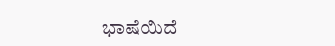ಭಾಷೆಯಿದೆ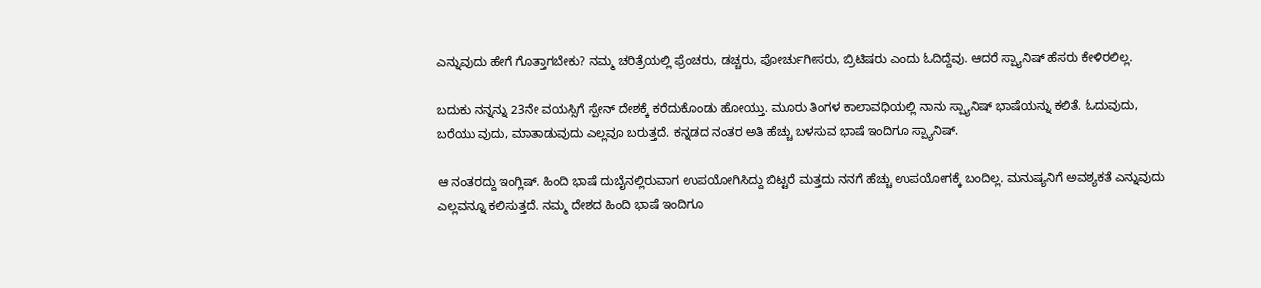ಎನ್ನುವುದು ಹೇಗೆ ಗೊತ್ತಾಗಬೇಕು? ನಮ್ಮ ಚರಿತ್ರೆಯಲ್ಲಿ ಫ್ರೆಂಚರು, ಡಚ್ಚರು, ಪೋರ್ಚುಗೀಸರು, ಬ್ರಿಟಿಷರು ಎಂದು ಓದಿದ್ದೆವು. ಆದರೆ ಸ್ಪ್ಯಾನಿಷ್ ಹೆಸರು ಕೇಳಿರಲಿಲ್ಲ.

ಬದುಕು ನನ್ನನ್ನು 23ನೇ ವಯಸ್ಸಿಗೆ ಸ್ಪೇನ್ ದೇಶಕ್ಕೆ ಕರೆದುಕೊಂಡು ಹೋಯ್ತು. ಮೂರು ತಿಂಗಳ ಕಾಲಾವಧಿಯಲ್ಲಿ ನಾನು ಸ್ಪ್ಯಾನಿಷ್ ಭಾಷೆಯನ್ನು ಕಲಿತೆ. ಓದುವುದು, ಬರೆಯು ವುದು, ಮಾತಾಡುವುದು ಎಲ್ಲವೂ ಬರುತ್ತದೆ. ಕನ್ನಡದ ನಂತರ ಅತಿ ಹೆಚ್ಚು ಬಳಸುವ ಭಾಷೆ ಇಂದಿಗೂ ಸ್ಪ್ಯಾನಿಷ್.

ಆ ನಂತರದ್ದು ಇಂಗ್ಲಿಷ್. ಹಿಂದಿ ಭಾಷೆ ದುಬೈನಲ್ಲಿರುವಾಗ ಉಪಯೋಗಿಸಿದ್ದು ಬಿಟ್ಟರೆ ಮತ್ತದು ನನಗೆ ಹೆಚ್ಚು ಉಪಯೋಗಕ್ಕೆ ಬಂದಿಲ್ಲ. ಮನುಷ್ಯನಿಗೆ ಅವಶ್ಯಕತೆ ಎನ್ನುವುದು ಎಲ್ಲವನ್ನೂ ಕಲಿಸುತ್ತದೆ. ನಮ್ಮ ದೇಶದ ಹಿಂದಿ ಭಾಷೆ ಇಂದಿಗೂ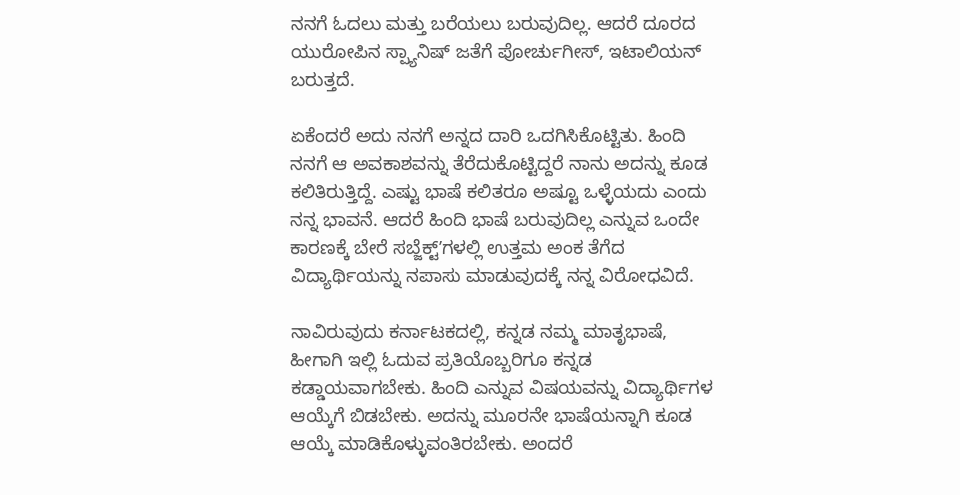ನನಗೆ ಓದಲು ಮತ್ತು ಬರೆಯಲು ಬರುವುದಿಲ್ಲ. ಆದರೆ ದೂರದ ಯುರೋಪಿನ ಸ್ಪ್ಯಾನಿಷ್ ಜತೆಗೆ ಪೋರ್ಚುಗೀಸ್, ಇಟಾಲಿಯನ್ ಬರುತ್ತದೆ.

ಏಕೆಂದರೆ ಅದು ನನಗೆ ಅನ್ನದ ದಾರಿ ಒದಗಿಸಿಕೊಟ್ಟಿತು. ಹಿಂದಿ ನನಗೆ ಆ ಅವಕಾಶವನ್ನು ತೆರೆದುಕೊಟ್ಟಿದ್ದರೆ ನಾನು ಅದನ್ನು ಕೂಡ ಕಲಿತಿರುತ್ತಿದ್ದೆ. ಎಷ್ಟು ಭಾಷೆ ಕಲಿತರೂ ಅಷ್ಟೂ ಒಳ್ಳೆಯದು ಎಂದು ನನ್ನ ಭಾವನೆ. ಆದರೆ ಹಿಂದಿ ಭಾಷೆ ಬರುವುದಿಲ್ಲ ಎನ್ನುವ ಒಂದೇ ಕಾರಣಕ್ಕೆ ಬೇರೆ ಸಬ್ಜೆಕ್ಟ್‌ʼಗಳಲ್ಲಿ ಉತ್ತಮ ಅಂಕ ತೆಗೆದ ವಿದ್ಯಾರ್ಥಿಯನ್ನು ನಪಾಸು ಮಾಡುವುದಕ್ಕೆ ನನ್ನ ವಿರೋಧವಿದೆ.

ನಾವಿರುವುದು ಕರ್ನಾಟಕದಲ್ಲಿ, ಕನ್ನಡ ನಮ್ಮ ಮಾತೃಭಾಷೆ, ಹೀಗಾಗಿ ಇಲ್ಲಿ ಓದುವ ಪ್ರತಿಯೊಬ್ಬರಿಗೂ ಕನ್ನಡ ಕಡ್ಡಾಯವಾಗಬೇಕು. ಹಿಂದಿ ಎನ್ನುವ ವಿಷಯವನ್ನು ವಿದ್ಯಾರ್ಥಿಗಳ ಆಯ್ಕೆಗೆ ಬಿಡಬೇಕು. ಅದನ್ನು ಮೂರನೇ ಭಾಷೆಯನ್ನಾಗಿ ಕೂಡ ಆಯ್ಕೆ ಮಾಡಿಕೊಳ್ಳುವಂತಿರಬೇಕು. ಅಂದರೆ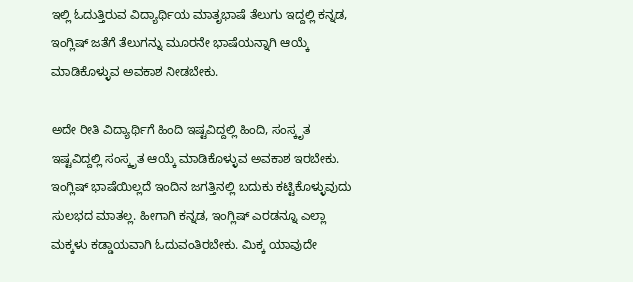ಇಲ್ಲಿ ಓದುತ್ತಿರುವ ವಿದ್ಯಾರ್ಥಿಯ ಮಾತೃಭಾಷೆ ತೆಲುಗು ಇದ್ದಲ್ಲಿ ಕನ್ನಡ, ಇಂಗ್ಲಿಷ್ ಜತೆಗೆ ತೆಲುಗನ್ನು ಮೂರನೇ ಭಾಷೆಯನ್ನಾಗಿ ಆಯ್ಕೆ ಮಾಡಿಕೊಳ್ಳುವ ಅವಕಾಶ ನೀಡಬೇಕು.

ಅದೇ ರೀತಿ ವಿದ್ಯಾರ್ಥಿಗೆ ಹಿಂದಿ ಇಷ್ಟವಿದ್ದಲ್ಲಿ ಹಿಂದಿ, ಸಂಸ್ಕೃತ ಇಷ್ಟವಿದ್ದಲ್ಲಿ ಸಂಸ್ಕೃತ ಆಯ್ಕೆ ಮಾಡಿಕೊಳ್ಳುವ ಅವಕಾಶ ಇರಬೇಕು. ಇಂಗ್ಲಿಷ್ ಭಾಷೆಯಿಲ್ಲದೆ ಇಂದಿನ ಜಗತ್ತಿನಲ್ಲಿ ಬದುಕು ಕಟ್ಟಿಕೊಳ್ಳುವುದು ಸುಲಭದ ಮಾತಲ್ಲ. ಹೀಗಾಗಿ ಕನ್ನಡ, ಇಂಗ್ಲಿಷ್ ಎರಡನ್ನೂ ಎಲ್ಲಾ ಮಕ್ಕಳು ಕಡ್ಡಾಯವಾಗಿ ಓದುವಂತಿರಬೇಕು. ಮಿಕ್ಕ ಯಾವುದೇ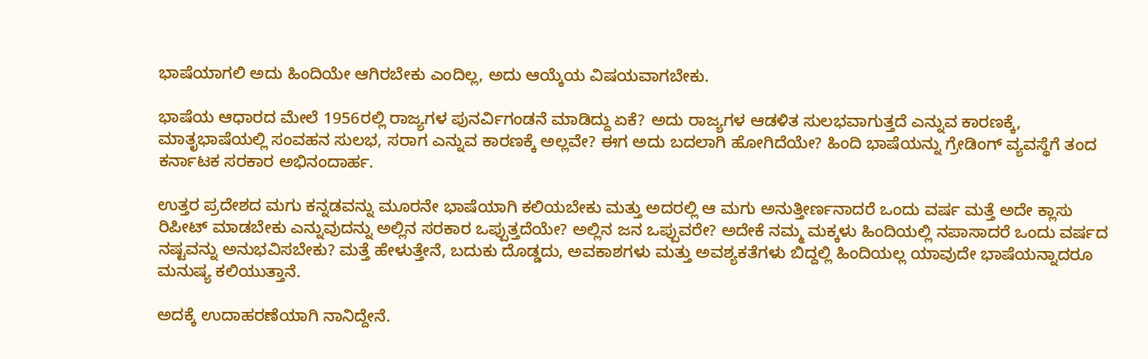ಭಾಷೆಯಾಗಲಿ ಅದು ಹಿಂದಿಯೇ ಆಗಿರಬೇಕು ಎಂದಿಲ್ಲ, ಅದು ಆಯ್ಕೆಯ ವಿಷಯವಾಗಬೇಕು.

ಭಾಷೆಯ ಆಧಾರದ ಮೇಲೆ 1956ರಲ್ಲಿ ರಾಜ್ಯಗಳ ಪುನರ್ವಿಗಂಡನೆ ಮಾಡಿದ್ದು ಏಕೆ? ಅದು ರಾಜ್ಯಗಳ ಆಡಳಿತ ಸುಲಭವಾಗುತ್ತದೆ ಎನ್ನುವ ಕಾರಣಕ್ಕೆ, ಮಾತೃಭಾಷೆಯಲ್ಲಿ ಸಂವಹನ ಸುಲಭ, ಸರಾಗ ಎನ್ನುವ ಕಾರಣಕ್ಕೆ ಅಲ್ಲವೇ? ಈಗ ಅದು ಬದಲಾಗಿ ಹೋಗಿದೆಯೇ? ಹಿಂದಿ ಭಾಷೆಯನ್ನು ಗ್ರೇಡಿಂಗ್ ವ್ಯವಸ್ಥೆಗೆ ತಂದ ಕರ್ನಾಟಕ ಸರಕಾರ ಅಭಿನಂದಾರ್ಹ.

ಉತ್ತರ ಪ್ರದೇಶದ ಮಗು ಕನ್ನಡವನ್ನು ಮೂರನೇ ಭಾಷೆಯಾಗಿ ಕಲಿಯಬೇಕು ಮತ್ತು ಅದರಲ್ಲಿ ಆ ಮಗು ಅನುತ್ತೀರ್ಣನಾದರೆ ಒಂದು ವರ್ಷ ಮತ್ತೆ ಅದೇ ಕ್ಲಾಸು ರಿಪೀಟ್ ಮಾಡಬೇಕು ಎನ್ನುವುದನ್ನು ಅಲ್ಲಿನ ಸರಕಾರ ಒಪ್ಪುತ್ತದೆಯೇ? ಅಲ್ಲಿನ ಜನ ಒಪ್ಪುವರೇ? ಅದೇಕೆ ನಮ್ಮ ಮಕ್ಕಳು ಹಿಂದಿಯಲ್ಲಿ ನಪಾಸಾದರೆ ಒಂದು ವರ್ಷದ ನಷ್ಟವನ್ನು ಅನುಭವಿಸಬೇಕು? ಮತ್ತೆ ಹೇಳುತ್ತೇನೆ, ಬದುಕು ದೊಡ್ಡದು, ಅವಕಾಶಗಳು ಮತ್ತು ಅವಶ್ಯಕತೆಗಳು ಬಿದ್ದಲ್ಲಿ ಹಿಂದಿಯಲ್ಲ ಯಾವುದೇ ಭಾಷೆಯನ್ನಾದರೂ ಮನುಷ್ಯ ಕಲಿಯುತ್ತಾನೆ.

ಅದಕ್ಕೆ ಉದಾಹರಣೆಯಾಗಿ ನಾನಿದ್ದೇನೆ.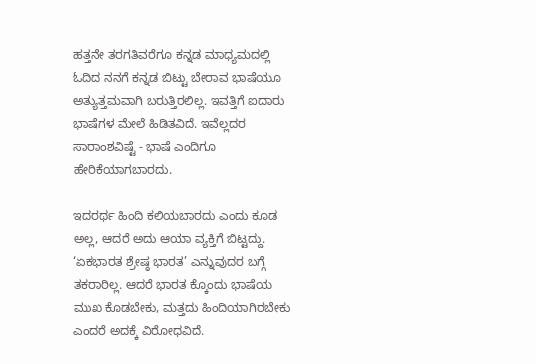ಹತ್ತನೇ ತರಗತಿವರೆಗೂ ಕನ್ನಡ ಮಾಧ್ಯಮದಲ್ಲಿ ಓದಿದ ನನಗೆ ಕನ್ನಡ ಬಿಟ್ಟು ಬೇರಾವ ಭಾಷೆಯೂ ಅತ್ಯುತ್ತಮವಾಗಿ ಬರುತ್ತಿರಲಿಲ್ಲ. ಇವತ್ತಿಗೆ ಐದಾರು ಭಾಷೆಗಳ ಮೇಲೆ ಹಿಡಿತವಿದೆ. ಇವೆಲ್ಲದರ ಸಾರಾಂಶವಿಷ್ಟೆ - ಭಾಷೆ ಎಂದಿಗೂ ಹೇರಿಕೆಯಾಗಬಾರದು.

ಇದರರ್ಥ ಹಿಂದಿ ಕಲಿಯಬಾರದು ಎಂದು ಕೂಡ ಅಲ್ಲ, ಆದರೆ ಅದು ಆಯಾ ವ್ಯಕ್ತಿಗೆ ಬಿಟ್ಟದ್ದು. ‘ಏಕಭಾರತ ಶ್ರೇಷ್ಠ ಭಾರತ’ ಎನ್ನುವುದರ ಬಗ್ಗೆ ತಕರಾರಿಲ್ಲ. ಆದರೆ ಭಾರತ ಕ್ಕೊಂದು ಭಾಷೆಯ ಮುಖ ಕೊಡಬೇಕು, ಮತ್ತದು ಹಿಂದಿಯಾಗಿರಬೇಕು ಎಂದರೆ ಅದಕ್ಕೆ ವಿರೋಧವಿದೆ.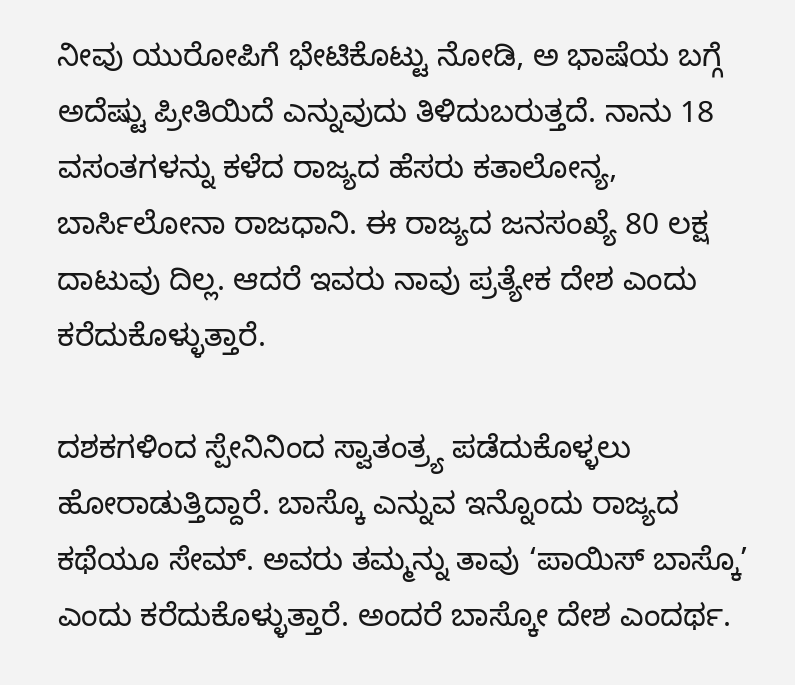ನೀವು ಯುರೋಪಿಗೆ ಭೇಟಿಕೊಟ್ಟು ನೋಡಿ, ಅ ಭಾಷೆಯ ಬಗ್ಗೆ ಅದೆಷ್ಟು ಪ್ರೀತಿಯಿದೆ ಎನ್ನುವುದು ತಿಳಿದುಬರುತ್ತದೆ. ನಾನು 18 ವಸಂತಗಳನ್ನು ಕಳೆದ ರಾಜ್ಯದ ಹೆಸರು ಕತಾಲೋನ್ಯ, ಬಾರ್ಸಿಲೋನಾ ರಾಜಧಾನಿ. ಈ ರಾಜ್ಯದ ಜನಸಂಖ್ಯೆ 80 ಲಕ್ಷ ದಾಟುವು ದಿಲ್ಲ. ಆದರೆ ಇವರು ನಾವು ಪ್ರತ್ಯೇಕ ದೇಶ ಎಂದು ಕರೆದುಕೊಳ್ಳುತ್ತಾರೆ.

ದಶಕಗಳಿಂದ ಸ್ಪೇನಿನಿಂದ ಸ್ವಾತಂತ್ರ್ಯ ಪಡೆದುಕೊಳ್ಳಲು ಹೋರಾಡುತ್ತಿದ್ದಾರೆ. ಬಾಸ್ಕೊ ಎನ್ನುವ ಇನ್ನೊಂದು ರಾಜ್ಯದ ಕಥೆಯೂ ಸೇಮ್. ಅವರು ತಮ್ಮನ್ನು ತಾವು ‘ಪಾಯಿಸ್ ಬಾಸ್ಕೊ’ ಎಂದು ಕರೆದುಕೊಳ್ಳುತ್ತಾರೆ. ಅಂದರೆ ಬಾಸ್ಕೋ ದೇಶ ಎಂದರ್ಥ.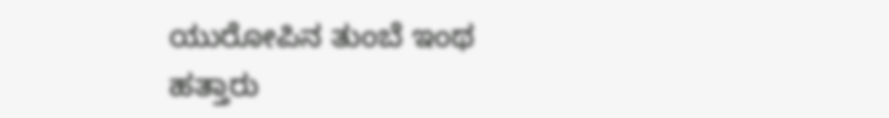ಯುರೋಪಿನ ತುಂಬೆ ಇಂಥ ಹತ್ತಾರು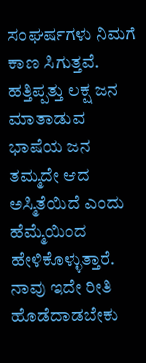ಸಂಘರ್ಷಗಳು ನಿಮಗೆ ಕಾಣ ಸಿಗುತ್ತವೆ. ಹತ್ತಿಪ್ಪತ್ತು ಲಕ್ಷ ಜನ ಮಾತಾಡುವ ಭಾಷೆಯ ಜನ ತಮ್ಮದೇ ಆದ ಅಸ್ಮಿತೆಯಿದೆ ಎಂದು ಹೆಮ್ಮೆಯಿಂದ ಹೇಳಿಕೊಳ್ಳುತ್ತಾರೆ. ನಾವು ಇದೇ ರೀತಿ ಹೊಡೆದಾಡಬೇಕು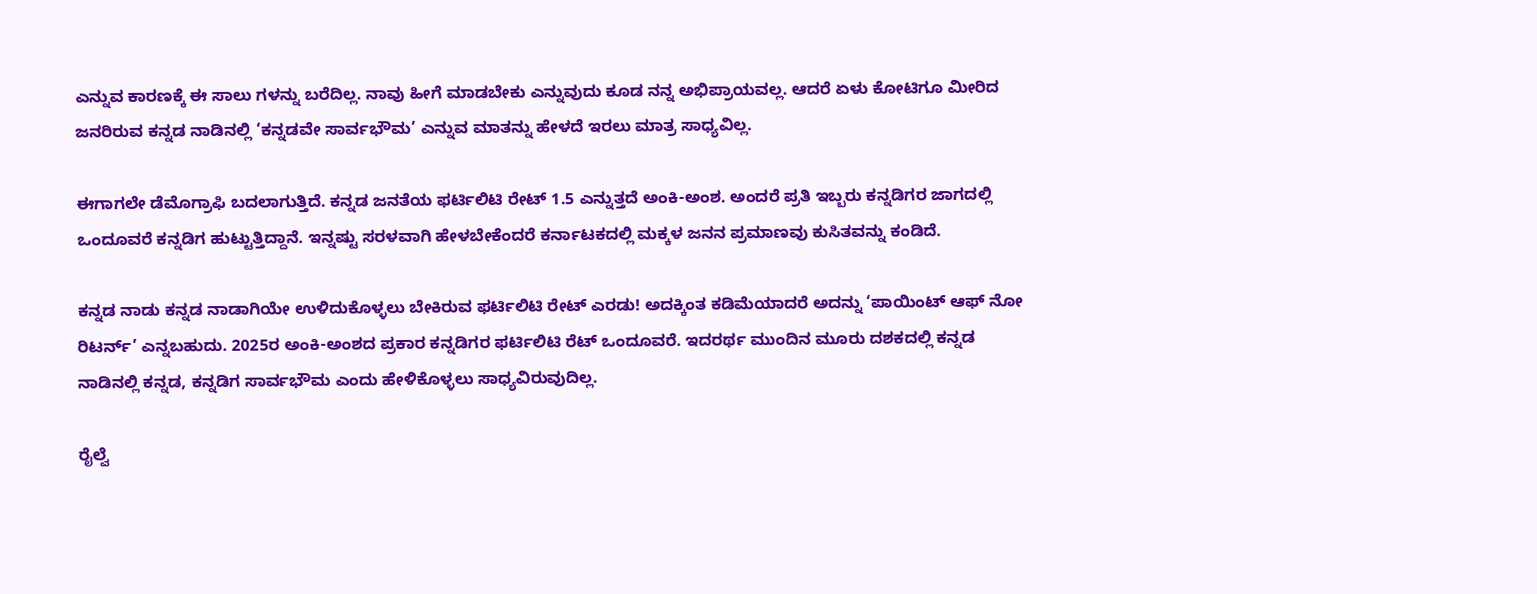ಎನ್ನುವ ಕಾರಣಕ್ಕೆ ಈ ಸಾಲು‌ ಗಳನ್ನು ಬರೆದಿಲ್ಲ. ನಾವು ಹೀಗೆ ಮಾಡಬೇಕು ಎನ್ನುವುದು ಕೂಡ ನನ್ನ ಅಭಿಪ್ರಾಯವಲ್ಲ. ಆದರೆ ಏಳು ಕೋಟಿಗೂ ಮೀರಿದ ಜನರಿರುವ ಕನ್ನಡ ನಾಡಿನಲ್ಲಿ ‘ಕನ್ನಡವೇ ಸಾರ್ವಭೌಮ’ ಎನ್ನುವ ಮಾತನ್ನು ಹೇಳದೆ ಇರಲು ಮಾತ್ರ ಸಾಧ್ಯವಿಲ್ಲ.

ಈಗಾಗಲೇ ಡೆಮೊಗ್ರಾಫಿ ಬದಲಾಗುತ್ತಿದೆ. ಕನ್ನಡ ಜನತೆಯ ಫರ್ಟಿಲಿಟಿ ರೇಟ್ 1.5 ಎನ್ನುತ್ತದೆ ಅಂಕಿ-ಅಂಶ. ಅಂದರೆ ಪ್ರತಿ ಇಬ್ಬರು ಕನ್ನಡಿಗರ ಜಾಗದಲ್ಲಿ ಒಂದೂವರೆ ಕನ್ನಡಿಗ ಹುಟ್ಟುತ್ತಿದ್ದಾನೆ. ಇನ್ನಷ್ಟು ಸರಳವಾಗಿ ಹೇಳಬೇಕೆಂದರೆ ಕರ್ನಾಟಕದಲ್ಲಿ ಮಕ್ಕಳ ಜನನ ಪ್ರಮಾಣವು ಕುಸಿತವನ್ನು ಕಂಡಿದೆ.

ಕನ್ನಡ ನಾಡು ಕನ್ನಡ ನಾಡಾಗಿಯೇ ಉಳಿದುಕೊಳ್ಳಲು ಬೇಕಿರುವ ಫರ್ಟಿಲಿಟಿ ರೇಟ್ ಎರಡು! ಅದಕ್ಕಿಂತ ಕಡಿಮೆಯಾದರೆ ಅದನ್ನು ‘ಪಾಯಿಂಟ್ ಆಫ್ ನೋ ರಿಟರ್ನ್’ ಎನ್ನಬಹುದು. 2025ರ ಅಂಕಿ-ಅಂಶದ ಪ್ರಕಾರ ಕನ್ನಡಿಗರ ಫರ್ಟಿಲಿಟಿ ರೆಟ್ ಒಂದೂವರೆ. ಇದರರ್ಥ ಮುಂದಿನ ಮೂರು ದಶಕದಲ್ಲಿ ಕನ್ನಡ ನಾಡಿನಲ್ಲಿ ಕನ್ನಡ, ಕನ್ನಡಿಗ ಸಾರ್ವಭೌಮ ಎಂದು ಹೇಳಿಕೊಳ್ಳಲು ಸಾಧ್ಯವಿರುವುದಿಲ್ಲ.

ರೈಲ್ವೆ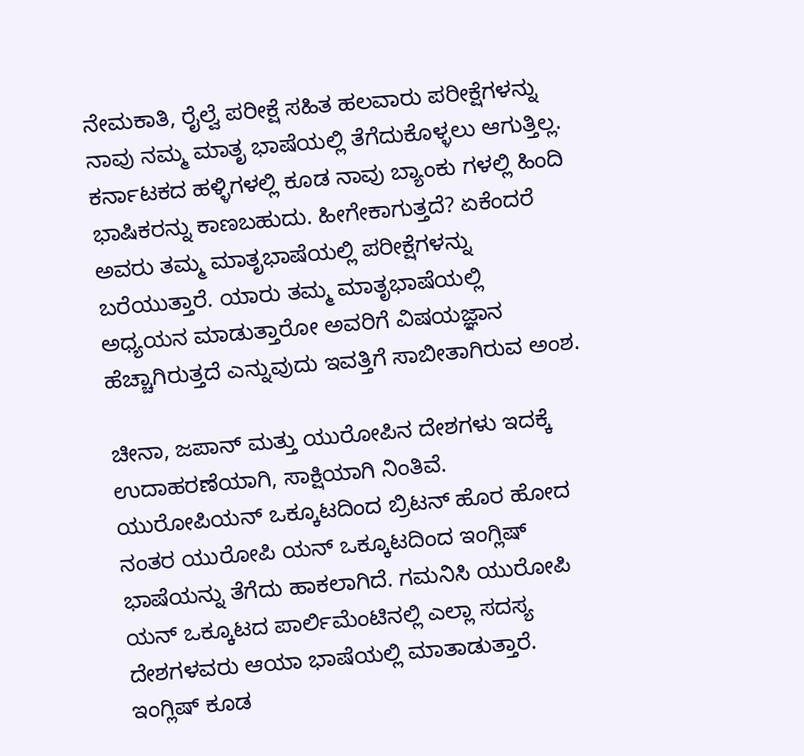ನೇಮಕಾತಿ, ರೈಲ್ವೆ ಪರೀಕ್ಷೆ ಸಹಿತ ಹಲವಾರು ಪರೀಕ್ಷೆಗಳನ್ನು ನಾವು ನಮ್ಮ ಮಾತೃ ಭಾಷೆಯಲ್ಲಿ ತೆಗೆದುಕೊಳ್ಳಲು ಆಗುತ್ತಿಲ್ಲ. ಕರ್ನಾಟಕದ ಹಳ್ಳಿಗಳಲ್ಲಿ ಕೂಡ ನಾವು ಬ್ಯಾಂಕು ಗಳಲ್ಲಿ ಹಿಂದಿ ಭಾಷಿಕರನ್ನು ಕಾಣಬಹುದು. ಹೀಗೇಕಾಗುತ್ತದೆ? ಏಕೆಂದರೆ ಅವರು ತಮ್ಮ ಮಾತೃಭಾಷೆಯಲ್ಲಿ ಪರೀಕ್ಷೆಗಳನ್ನು ಬರೆಯುತ್ತಾರೆ. ಯಾರು ತಮ್ಮ ಮಾತೃಭಾಷೆಯಲ್ಲಿ ಅಧ್ಯಯನ ಮಾಡುತ್ತಾರೋ ಅವರಿಗೆ ವಿಷಯಜ್ಞಾನ ಹೆಚ್ಚಾಗಿರುತ್ತದೆ ಎನ್ನುವುದು ಇವತ್ತಿಗೆ ಸಾಬೀತಾಗಿರುವ ಅಂಶ.

ಚೀನಾ, ಜಪಾನ್ ಮತ್ತು ಯುರೋಪಿನ ದೇಶಗಳು ಇದಕ್ಕೆ ಉದಾಹರಣೆಯಾಗಿ, ಸಾಕ್ಷಿಯಾಗಿ ನಿಂತಿವೆ. ಯುರೋಪಿಯನ್ ಒಕ್ಕೂಟದಿಂದ ಬ್ರಿಟನ್ ಹೊರ ಹೋದ ನಂತರ ಯುರೋಪಿ ಯನ್ ಒಕ್ಕೂಟದಿಂದ ಇಂಗ್ಲಿಷ್ ಭಾಷೆಯನ್ನು ತೆಗೆದು ಹಾಕಲಾಗಿದೆ. ಗಮನಿಸಿ ಯುರೋಪಿ ಯನ್ ಒಕ್ಕೂಟದ ಪಾರ್ಲಿಮೆಂಟಿನಲ್ಲಿ ಎಲ್ಲಾ ಸದಸ್ಯ ದೇಶಗಳವರು ಆಯಾ ಭಾಷೆಯಲ್ಲಿ ಮಾತಾಡುತ್ತಾರೆ. ಇಂಗ್ಲಿಷ್ ಕೂಡ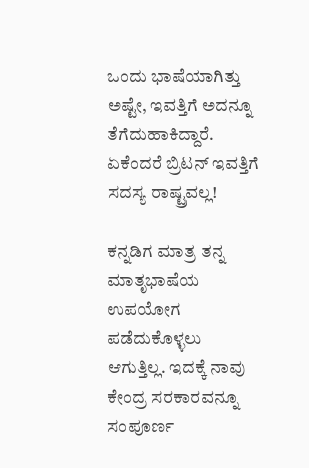ಒಂದು ಭಾಷೆಯಾಗಿತ್ತು ಅಷ್ಟೇ, ಇವತ್ತಿಗೆ ಅದನ್ನೂ ತೆಗೆದುಹಾಕಿದ್ದಾರೆ. ಏಕೆಂದರೆ ಬ್ರಿಟನ್ ಇವತ್ತಿಗೆ ಸದಸ್ಯ ರಾಷ್ಟ್ರವಲ್ಲ!

ಕನ್ನಡಿಗ ಮಾತ್ರ ತನ್ನ ಮಾತೃಭಾಷೆಯ ಉಪಯೋಗ ಪಡೆದುಕೊಳ್ಳಲು ಆಗುತ್ತಿಲ್ಲ. ಇದಕ್ಕೆ ನಾವು ಕೇಂದ್ರ ಸರಕಾರವನ್ನೂ ಸಂಪೂರ್ಣ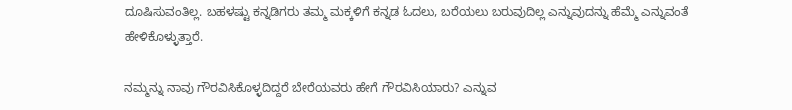ದೂಷಿಸುವಂತಿಲ್ಲ. ಬಹಳಷ್ಟು ಕನ್ನಡಿಗರು ತಮ್ಮ ಮಕ್ಕಳಿಗೆ ಕನ್ನಡ ಓದಲು, ಬರೆಯಲು ಬರುವುದಿಲ್ಲ ಎನ್ನುವುದನ್ನು ಹೆಮ್ಮೆ ಎನ್ನುವಂತೆ ಹೇಳಿಕೊಳ್ಳುತ್ತಾರೆ.

ನಮ್ಮನ್ನು ನಾವು ಗೌರವಿಸಿಕೊಳ್ಳದಿದ್ದರೆ ಬೇರೆಯವರು ಹೇಗೆ ಗೌರವಿಸಿಯಾರು? ಎನ್ನುವ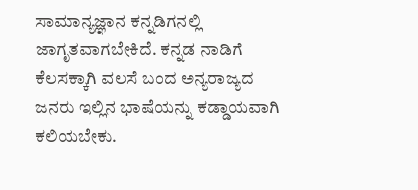ಸಾಮಾನ್ಯಜ್ಞಾನ ಕನ್ನಡಿಗನಲ್ಲಿ ಜಾಗೃತವಾಗಬೇಕಿದೆ. ಕನ್ನಡ ನಾಡಿಗೆ ಕೆಲಸಕ್ಕಾಗಿ ವಲಸೆ ಬಂದ ಅನ್ಯರಾಜ್ಯದ ಜನರು ಇಲ್ಲಿನ ಭಾಷೆಯನ್ನು ಕಡ್ಡಾಯವಾಗಿ ಕಲಿಯಬೇಕು.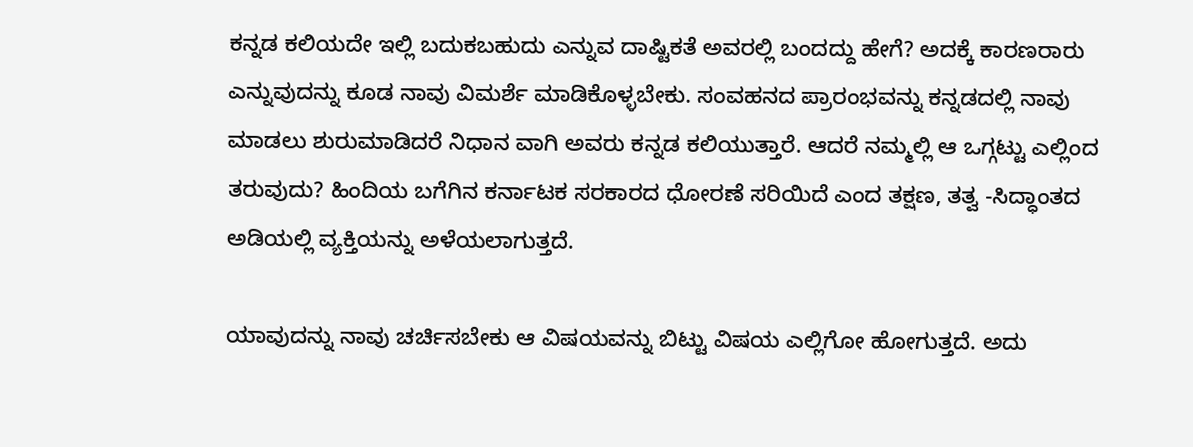ಕನ್ನಡ ಕಲಿಯದೇ ಇಲ್ಲಿ ಬದುಕಬಹುದು ಎನ್ನುವ ದಾಷ್ಟಿಕತೆ ಅವರಲ್ಲಿ ಬಂದದ್ದು ಹೇಗೆ? ಅದಕ್ಕೆ ಕಾರಣರಾರು ಎನ್ನುವುದನ್ನು ಕೂಡ ನಾವು ವಿಮರ್ಶೆ ಮಾಡಿಕೊಳ್ಳಬೇಕು. ಸಂವಹನದ ಪ್ರಾರಂಭವನ್ನು ಕನ್ನಡದಲ್ಲಿ ನಾವು ಮಾಡಲು ಶುರುಮಾಡಿದರೆ ನಿಧಾನ ವಾಗಿ ಅವರು ಕನ್ನಡ ಕಲಿಯುತ್ತಾರೆ. ಆದರೆ ನಮ್ಮಲ್ಲಿ ಆ ಒಗ್ಗಟ್ಟು ಎಲ್ಲಿಂದ ತರುವುದು? ಹಿಂದಿಯ ಬಗೆಗಿನ ಕರ್ನಾಟಕ ಸರಕಾರದ ಧೋರಣೆ ಸರಿಯಿದೆ ಎಂದ ತಕ್ಷಣ, ತತ್ವ -ಸಿದ್ಧಾಂತದ ಅಡಿಯಲ್ಲಿ ವ್ಯಕ್ತಿಯನ್ನು ಅಳೆಯಲಾಗುತ್ತದೆ.

ಯಾವುದನ್ನು ನಾವು ಚರ್ಚಿಸಬೇಕು ಆ ವಿಷಯವನ್ನು ಬಿಟ್ಟು ವಿಷಯ ಎಲ್ಲಿಗೋ ಹೋಗುತ್ತದೆ. ಅದು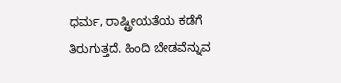ಧರ್ಮ, ರಾಷ್ಟ್ರೀಯತೆಯ ಕಡೆಗೆ ತಿರುಗುತ್ತದೆ. ಹಿಂದಿ ಬೇಡವೆನ್ನುವ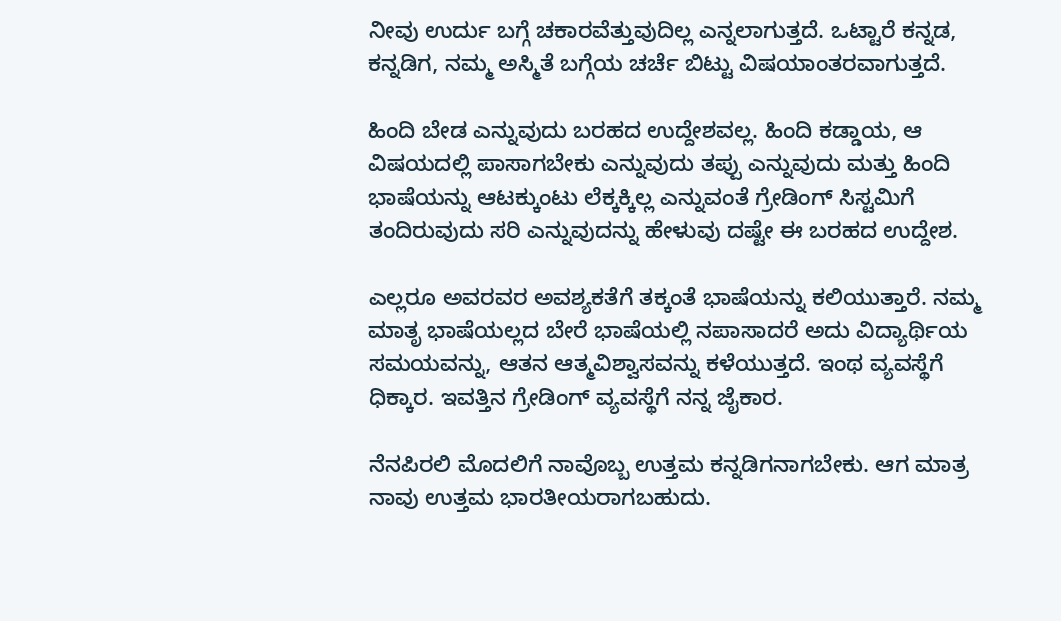ನೀವು ಉರ್ದು ಬಗ್ಗೆ ಚಕಾರವೆತ್ತುವುದಿಲ್ಲ ಎನ್ನಲಾಗುತ್ತದೆ. ಒಟ್ಟಾರೆ ಕನ್ನಡ, ಕನ್ನಡಿಗ, ನಮ್ಮ ಅಸ್ಮಿತೆ ಬಗ್ಗೆಯ ಚರ್ಚೆ ಬಿಟ್ಟು ವಿಷಯಾಂತರವಾಗುತ್ತದೆ.

ಹಿಂದಿ ಬೇಡ ಎನ್ನುವುದು ಬರಹದ ಉದ್ದೇಶವಲ್ಲ. ಹಿಂದಿ ಕಡ್ಡಾಯ, ಆ ವಿಷಯದಲ್ಲಿ ಪಾಸಾಗಬೇಕು ಎನ್ನುವುದು ತಪ್ಪು ಎನ್ನುವುದು ಮತ್ತು ಹಿಂದಿ ಭಾಷೆಯನ್ನು ಆಟಕ್ಕುಂಟು ಲೆಕ್ಕಕ್ಕಿಲ್ಲ ಎನ್ನುವಂತೆ ಗ್ರೇಡಿಂಗ್ ಸಿಸ್ಟಮಿಗೆ ತಂದಿರುವುದು ಸರಿ ಎನ್ನುವುದನ್ನು ಹೇಳುವು ದಷ್ಟೇ ಈ ಬರಹದ ಉದ್ದೇಶ.

ಎಲ್ಲರೂ ಅವರವರ ಅವಶ್ಯಕತೆಗೆ ತಕ್ಕಂತೆ ಭಾಷೆಯನ್ನು ಕಲಿಯುತ್ತಾರೆ. ನಮ್ಮ ಮಾತೃ ಭಾಷೆಯಲ್ಲದ ಬೇರೆ ಭಾಷೆಯಲ್ಲಿ ನಪಾಸಾದರೆ ಅದು ವಿದ್ಯಾರ್ಥಿಯ ಸಮಯವನ್ನು, ಆತನ ಆತ್ಮವಿಶ್ವಾಸವನ್ನು ಕಳೆಯುತ್ತದೆ. ಇಂಥ ವ್ಯವಸ್ಥೆಗೆ ಧಿಕ್ಕಾರ. ಇವತ್ತಿನ ಗ್ರೇಡಿಂಗ್ ವ್ಯವಸ್ಥೆಗೆ ನನ್ನ ಜೈಕಾರ.

ನೆನಪಿರಲಿ ಮೊದಲಿಗೆ ನಾವೊಬ್ಬ ಉತ್ತಮ ಕನ್ನಡಿಗನಾಗಬೇಕು. ಆಗ ಮಾತ್ರ ನಾವು ಉತ್ತಮ ಭಾರತೀಯರಾಗಬಹುದು.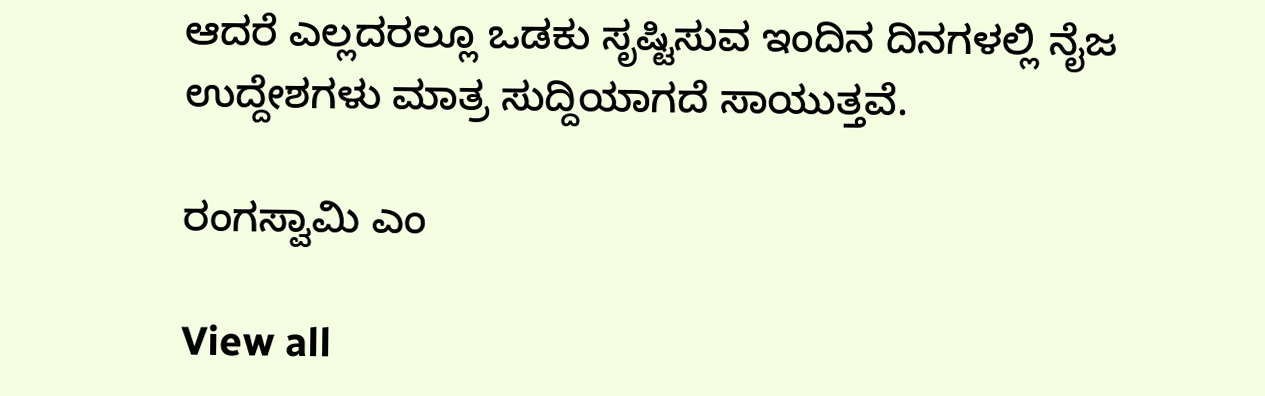ಆದರೆ ಎಲ್ಲದರಲ್ಲೂ ಒಡಕು ಸೃಷ್ಟಿಸುವ ಇಂದಿನ ದಿನಗಳಲ್ಲಿ ನೈಜ ಉದ್ದೇಶಗಳು ಮಾತ್ರ ಸುದ್ದಿಯಾಗದೆ ಸಾಯುತ್ತವೆ.

ರಂಗಸ್ವಾಮಿ ಎಂ

View all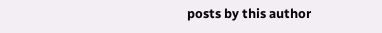posts by this author